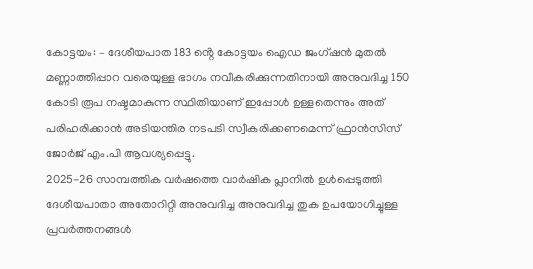കോട്ടയം: – ദേശീയപാത 183 ൻ്റെ കോട്ടയം ഐഡ ജംഗ്ഷൻ മുതൽ മണ്ണാത്തിപ്പാറ വരെയുള്ള ഭാഗം നവീകരിക്കുന്നതിനായി അനുവദിച്ച 150 കോടി രൂപ നഷ്ടമാകുന്ന സ്ഥിതിയാണ് ഇപ്പോൾ ഉള്ളതെന്നും അത് പരിഹരിക്കാൻ അടിയന്തിര നടപടി സ്വീകരിക്കണമെന്ന് ഫ്രാൻസിസ് ജോർജ് എം.പി ആവശ്യപ്പെട്ടു.
2025-26 സാമ്പത്തിക വർഷത്തെ വാർഷിക പ്ലാനിൽ ഉൾപ്പെടുത്തി ദേശീയപാതാ അതോറിറ്റി അനുവദിച്ച അനുവദിച്ച തുക ഉപയോഗിച്ചുള്ള പ്രവർത്തനങ്ങൾ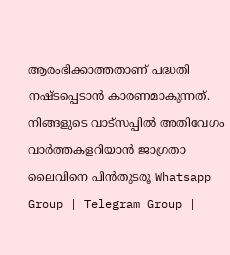ആരംഭിക്കാത്തതാണ് പദ്ധതി നഷ്ടപ്പെടാൻ കാരണമാകുന്നത്.
നിങ്ങളുടെ വാട്സപ്പിൽ അതിവേഗം വാർത്തകളറിയാൻ ജാഗ്രതാ ലൈവിനെ പിൻതുടരൂ Whatsapp Group | Telegram Group |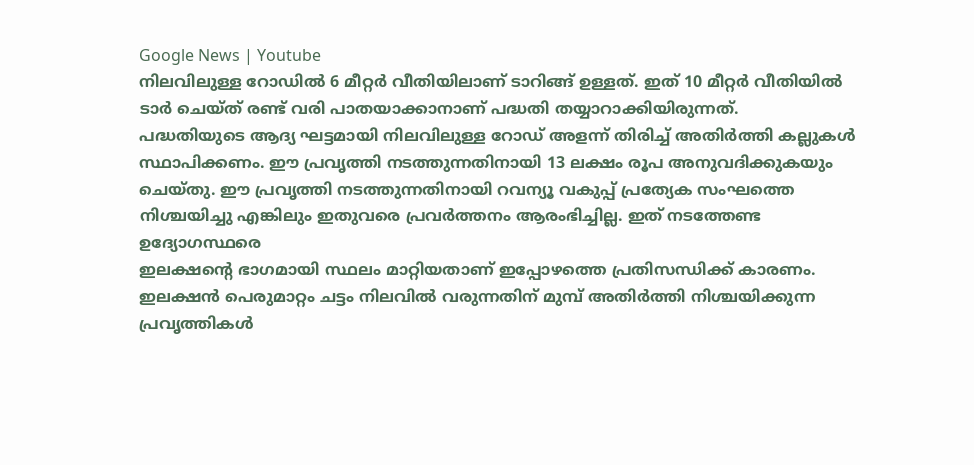Google News | Youtube
നിലവിലുള്ള റോഡിൽ 6 മീറ്റർ വീതിയിലാണ് ടാറിങ്ങ് ഉള്ളത്. ഇത് 10 മീറ്റർ വീതിയിൽ ടാർ ചെയ്ത് രണ്ട് വരി പാതയാക്കാനാണ് പദ്ധതി തയ്യാറാക്കിയിരുന്നത്.
പദ്ധതിയുടെ ആദ്യ ഘട്ടമായി നിലവിലുള്ള റോഡ് അളന്ന് തിരിച്ച് അതിർത്തി കല്ലുകൾ സ്ഥാപിക്കണം. ഈ പ്രവൃത്തി നടത്തുന്നതിനായി 13 ലക്ഷം രൂപ അനുവദിക്കുകയും ചെയ്തു. ഈ പ്രവൃത്തി നടത്തുന്നതിനായി റവന്യൂ വകുപ്പ് പ്രത്യേക സംഘത്തെ നിശ്ചയിച്ചു എങ്കിലും ഇതുവരെ പ്രവർത്തനം ആരംഭിച്ചില്ല. ഇത് നടത്തേണ്ട ഉദ്യോഗസ്ഥരെ
ഇലക്ഷൻ്റെ ഭാഗമായി സ്ഥലം മാറ്റിയതാണ് ഇപ്പോഴത്തെ പ്രതിസന്ധിക്ക് കാരണം.
ഇലക്ഷൻ പെരുമാറ്റം ചട്ടം നിലവിൽ വരുന്നതിന് മുമ്പ് അതിർത്തി നിശ്ചയിക്കുന്ന പ്രവൃത്തികൾ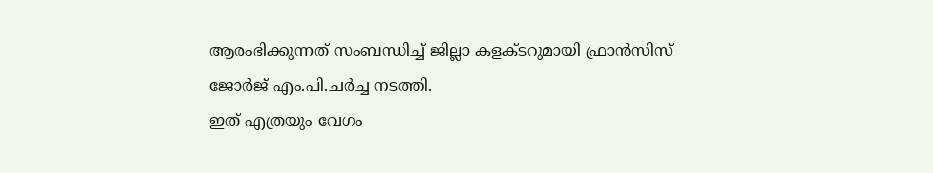ആരംഭിക്കുന്നത് സംബന്ധിച്ച് ജില്ലാ കളക്ടറുമായി ഫ്രാൻസിസ് ജോർജ് എം.പി.ചർച്ച നടത്തി.
ഇത് എത്രയും വേഗം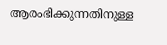ആരംഭിക്കുന്നതിനുള്ള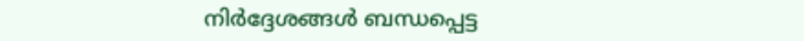നിർദ്ദേശങ്ങൾ ബന്ധപ്പെട്ട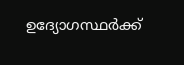ഉദ്യോഗസ്ഥർക്ക്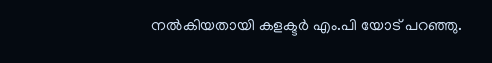നൽകിയതായി കളക്ടർ എം.പി യോട് പറഞ്ഞു.